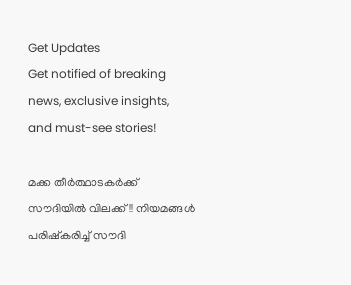Get Updates
Get notified of breaking news, exclusive insights, and must-see stories!

മക്ക തീര്‍ത്ഥാടകര്‍ക്ക് സൗദിയില്‍ വിലക്ക്!! നിയമങ്ങള്‍ പരിഷ്കരിച്ച് സൗദി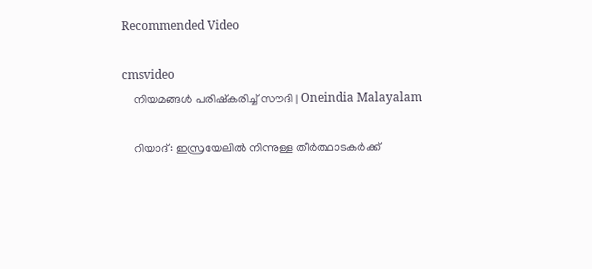Recommended Video

cmsvideo
    നിയമങ്ങള്‍ പരിഷ്കരിച്ച് സൗദി | Oneindia Malayalam

    റിയാദ്: ഇസ്രയേലില്‍ നിന്നുള്ള തീര്‍ത്ഥാടകര്‍ക്ക്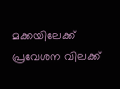മക്കയിലേക്ക് പ്രവേശന വിലക്ക്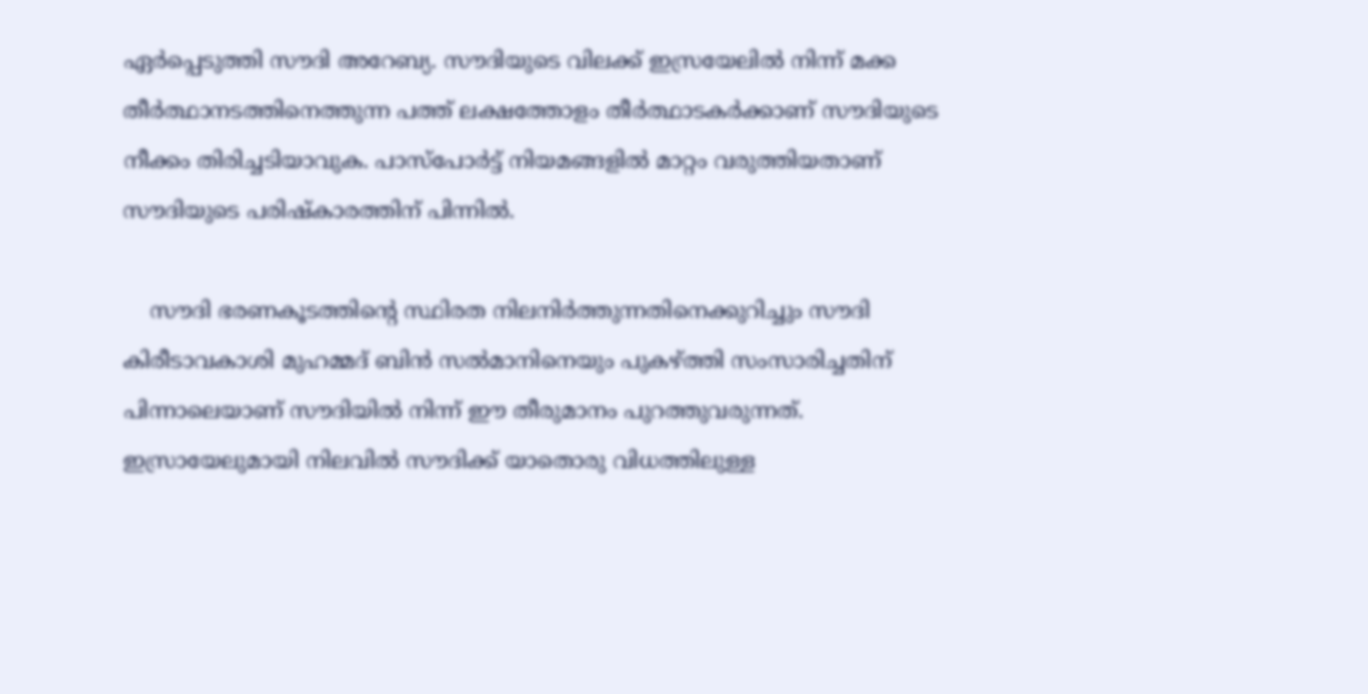ഏര്‍പ്പെടുത്തി സൗദി അറേബ്യ. സൗദിയുടെ വിലക്ക് ഇസ്രയേലില്‍ നിന്ന് മക്ക തീര്‍ത്ഥാനടത്തിനെത്തുന്ന പത്ത് ലക്ഷത്തോളം തീര്‍ത്ഥാടകര്‍ക്കാണ് സൗദിയുടെ നീക്കം തിരിച്ചടിയാവുക. പാസ്പോര്‍ട്ട് നിയമങ്ങളില്‍ മാറ്റം വരുത്തിയതാണ് സൗദിയുടെ പരിഷ്കാരത്തിന് പിന്നില്‍.

    സൗദി ഭരണകൂടത്തിന്റെ സ്ഥിരത നിലനിര്‍ത്തുന്നതിനെക്കുറിച്ചും സൗദി കിരീടാവകാശി മുഹമ്മദ് ബിന്‍ സല്‍മാനിനെയും പുകഴ്ത്തി സംസാരിച്ചതിന് പിന്നാലെയാണ് സൗദിയില്‍ നിന്ന് ഈ തീരുമാനം പുറത്തുവരുന്നത്. ഇസ്രായേലുമായി നിലവില്‍ സൗദിക്ക് യാതൊരു വിധത്തിലുള്ള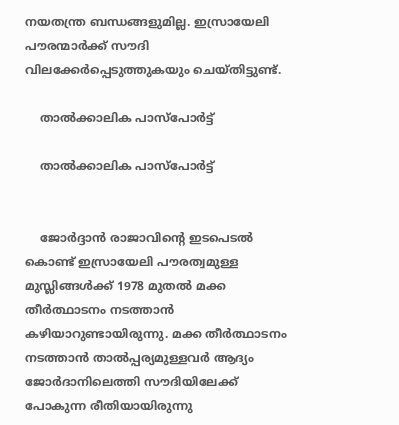നയതന്ത്ര ബന്ധങ്ങളുമില്ല. ഇസ്രായേലി പൗരന്മാര്‍ക്ക് സൗദി വിലക്കേര്‍പ്പെടുത്തുകയും ചെയ്തിട്ടുണ്ട്.

    താല്‍ക്കാലിക പാസ്പോര്‍ട്ട്

    താല്‍ക്കാലിക പാസ്പോര്‍ട്ട്


    ജോര്‍ദ്ദാന്‍ രാജാവിന്റെ ഇടപെടല്‍ കൊണ്ട് ഇസ്രായേലി പൗരത്വമുള്ള മുസ്ലിങ്ങള്‍ക്ക് 1978 മുതല്‍ മക്ക തീര്‍ത്ഥാടനം നടത്താന്‍ കഴിയാറുണ്ടായിരുന്നു. മക്ക തീര്‍ത്ഥാടനം നടത്താന്‍ താല്‍പ്പര്യമുള്ളവര്‍ ആദ്യം ജോര്‍ദാനിലെത്തി സൗദിയിലേക്ക് പോകുന്ന രീതിയായിരുന്നു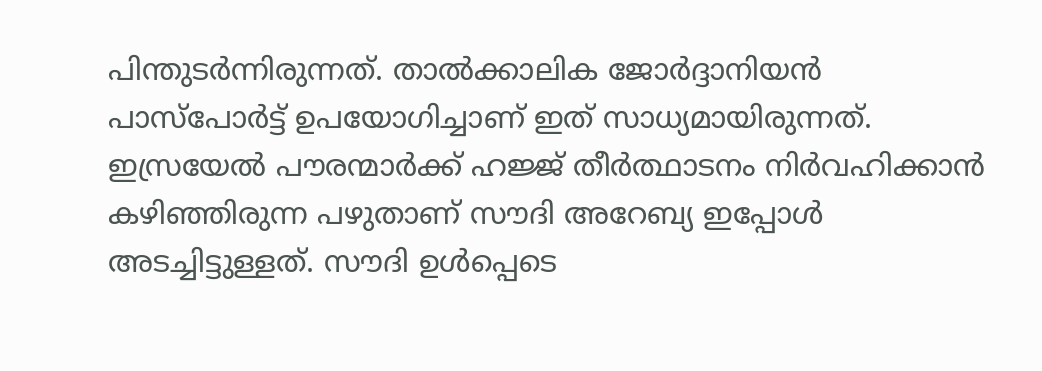പിന്തുടര്‍ന്നിരുന്നത്. താല്‍ക്കാലിക ജോര്‍ദ്ദാനിയന്‍ പാസ്പോര്‍ട്ട് ഉപയോഗിച്ചാണ് ഇത് സാധ്യമായിരുന്നത്. ഇസ്രയേല്‍ പൗരന്മാര്‍ക്ക് ഹജ്ജ് തീര്‍ത്ഥാടനം നിര്‍വഹിക്കാന്‍ കഴിഞ്ഞിരുന്ന പഴുതാണ് സൗദി അറേബ്യ ഇപ്പോള്‍ അടച്ചിട്ടുള്ളത്. സൗദി ഉള്‍പ്പെടെ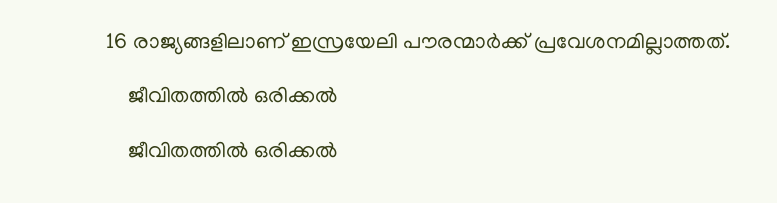16 രാജ്യങ്ങളിലാണ് ഇസ്രയേലി പൗരന്മാര്‍ക്ക് പ്രവേശനമില്ലാത്തത്.

    ജീവിതത്തില്‍ ഒരിക്കല്‍

    ജീവിതത്തില്‍ ഒരിക്കല്‍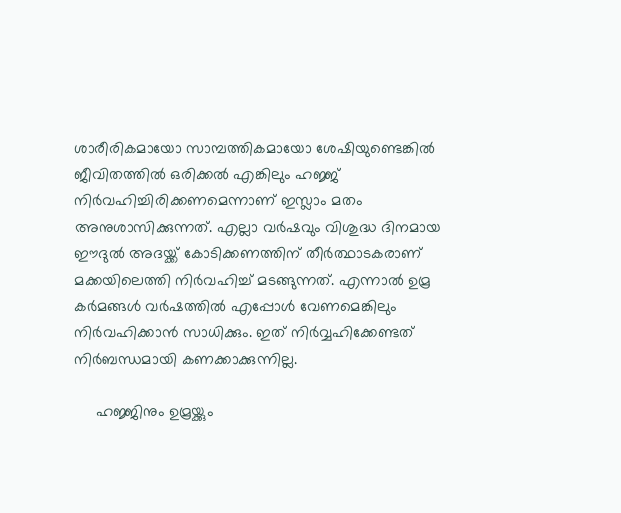ശാരീരികമായോ സാമ്പത്തികമായോ ശേഷിയുണ്ടെങ്കില്‍ ജീവിതത്തില്‍ ഒരിക്കല്‍ എങ്കിലും ഹജ്ജ് നിര്‍വഹിച്ചിരിക്കണമെന്നാണ് ഇസ്ലാം മതം അനുശാസിക്കുന്നത്. എല്ലാ വര്‍ഷവും വിശുദ്ധ ദിനമായ ഈദുല്‍ അദയ്ക്ക് കോടിക്കണത്തിന് തീര്‍ത്ഥാടകരാണ് മക്കയിലെത്തി നിര്‍വഹിച്ച് മടങ്ങുന്നത്. എന്നാല്‍ ഉമ്ര കര്‍മങ്ങള്‍ വര്‍ഷത്തില്‍ എപ്പോള്‍ വേണമെങ്കിലും നിര്‍വഹിക്കാന്‍ സാധിക്കും. ഇത് നിര്‍വ്വഹിക്കേണ്ടത് നിര്‍ബന്ധമായി കണക്കാക്കുന്നില്ല.

     ഹജ്ജിനും ഉമ്രയ്ക്കും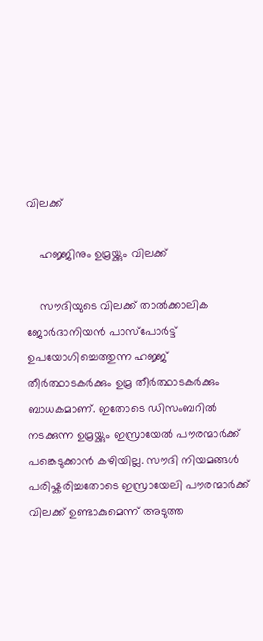വിലക്ക്

    ഹജ്ജിനും ഉമ്രയ്ക്കും വിലക്ക്

    സൗദിയുടെ വിലക്ക് താല്‍ക്കാലിക ജോര്‍ദാനിയന്‍ പാസ്പോര്‍ട്ട് ഉപയോഗിച്ചെത്തുന്ന ഹജ്ജ് തീര്‍ത്ഥാടകര്‍ക്കും ഉമ്ര തീര്‍ത്ഥാടകര്‍ക്കും ബാധകമാണ്. ഇതോടെ ഡിസംബറില്‍ നടക്കുന്ന ഉമ്രയ്ക്കും ഇസ്രായേല്‍ പൗരന്മാര്‍ക്ക് പങ്കെടുക്കാന്‍ കഴിയില്ല. സൗദി നിയമങ്ങള്‍ പരിഷ്കരിച്ചതോടെ ഇസ്രായേലി പൗരന്മാര്‍ക്ക് വിലക്ക് ഉണ്ടാകുമെന്ന് അടുത്ത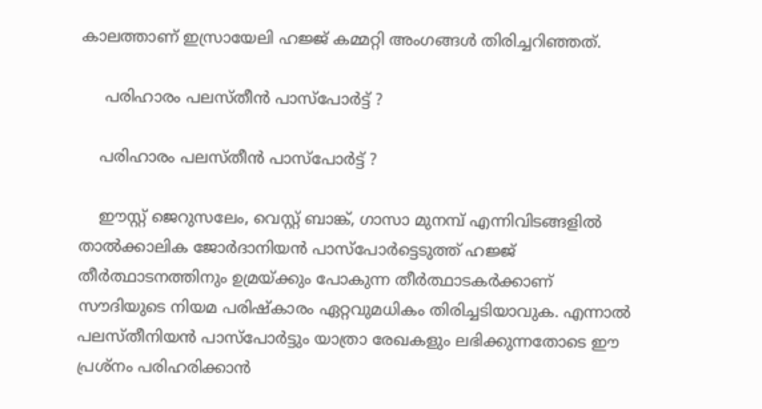കാലത്താണ് ഇസ്രായേലി ഹജ്ജ് കമ്മറ്റി അംഗങ്ങള്‍ തിരിച്ചറിഞ്ഞത്.

     പരിഹാരം പലസ്തീന്‍ പാസ്പോര്‍ട്ട് ?

    പരിഹാരം പലസ്തീന്‍ പാസ്പോര്‍ട്ട് ?

    ഈസ്റ്റ് ജെറുസലേം, വെസ്റ്റ് ബാങ്ക്, ഗാസാ മുനമ്പ് എന്നിവിടങ്ങളില്‍ താല്‍ക്കാലിക ജോര്‍ദാനിയന്‍ പാസ്പോര്‍ട്ടെടുത്ത് ഹജ്ജ് തീര്‍ത്ഥാടനത്തിനും ഉമ്രയ്ക്കും പോകുന്ന തീര്‍ത്ഥാടകര്‍ക്കാണ് സൗദിയുടെ നിയമ പരിഷ്കാരം ഏറ്റവുമധികം തിരിച്ചടിയാവുക. എന്നാല്‍ പലസ്തീനിയന്‍ പാസ്പോര്‍ട്ടും യാത്രാ രേഖകളും ലഭിക്കുന്നതോടെ ഈ പ്രശ്നം പരിഹരിക്കാന്‍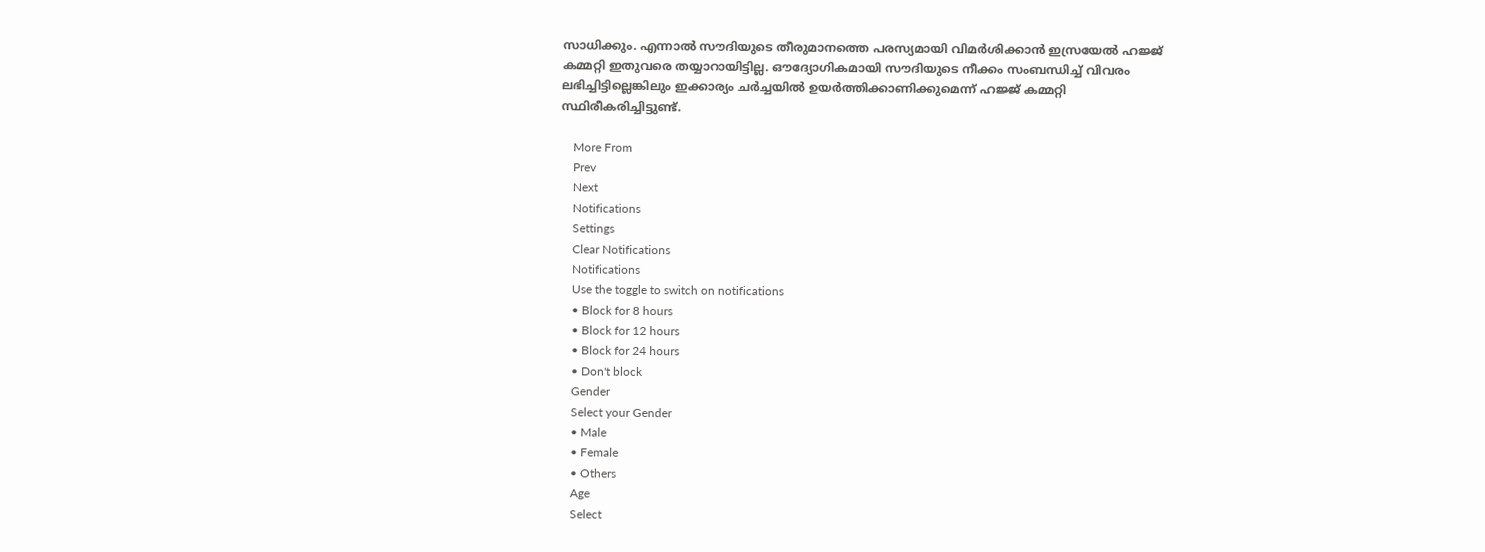സാധിക്കും. എന്നാല്‍ സൗദിയുടെ തീരുമാനത്തെ പരസ്യമായി വിമര്‍ശിക്കാന്‍ ഇസ്രയേല്‍ ഹജ്ജ് കമ്മറ്റി ഇതുവരെ തയ്യാറായിട്ടില്ല. ഔദ്യോഗികമായി സൗദിയുടെ നീക്കം സംബന്ധിച്ച് വിവരം ലഭിച്ചിട്ടില്ലെങ്കിലും ഇക്കാര്യം ചര്‍ച്ചയില്‍ ഉയര്‍ത്തിക്കാണിക്കുമെന്ന് ഹജ്ജ് കമ്മറ്റി സ്ഥിരീകരിച്ചിട്ടുണ്ട്.

    More From
    Prev
    Next
    Notifications
    Settings
    Clear Notifications
    Notifications
    Use the toggle to switch on notifications
    • Block for 8 hours
    • Block for 12 hours
    • Block for 24 hours
    • Don't block
    Gender
    Select your Gender
    • Male
    • Female
    • Others
    Age
    Select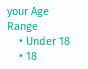your Age Range
    • Under 18
    • 18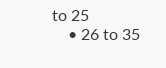to 25
    • 26 to 35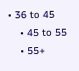• 36 to 45
    • 45 to 55
    • 55+